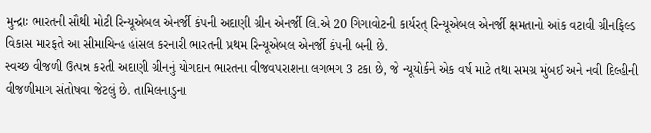મુન્દ્રાઃ ભારતની સૌથી મોટી રિન્યૂએબલ એનર્જી કંપની અદાણી ગ્રીન એનર્જી લિ.એ 20 ગિગાવોટની કાર્યરત્ રિન્યૂએબલ એનર્જી ક્ષમતાનો આંક વટાવી ગ્રીનફિલ્ડ વિકાસ મારફતે આ સીમાચિન્હ હાંસલ કરનારી ભારતની પ્રથમ રિન્યૂએબલ એનર્જી કંપની બની છે.
સ્વચ્છ વીજળી ઉત્પન્ન કરતી અદાણી ગ્રીનનું યોગદાન ભારતના વીજવપરાશના લગભગ 3 ટકા છે, જે ન્યૂયોર્કને એક વર્ષ માટે તથા સમગ્ર મુંબઈ અને નવી દિલ્હીની વીજળીમાગ સંતોષવા જેટલું છે. તામિલનાડુના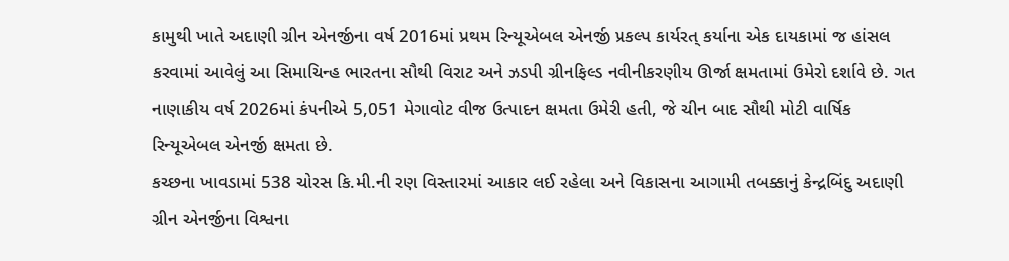કામુથી ખાતે અદાણી ગ્રીન એનર્જીના વર્ષ 2016માં પ્રથમ રિન્યૂએબલ એનર્જી પ્રકલ્પ કાર્યરત્ કર્યાના એક દાયકામાં જ હાંસલ કરવામાં આવેલું આ સિમાચિન્હ ભારતના સૌથી વિરાટ અને ઝડપી ગ્રીનફિલ્ડ નવીનીકરણીય ઊર્જા ક્ષમતામાં ઉમેરો દર્શાવે છે. ગત નાણાકીય વર્ષ 2026માં કંપનીએ 5,051 મેગાવોટ વીજ ઉત્પાદન ક્ષમતા ઉમેરી હતી, જે ચીન બાદ સૌથી મોટી વાર્ષિક રિન્યૂએબલ એનર્જી ક્ષમતા છે.
કચ્છના ખાવડામાં 538 ચોરસ કિ.મી.ની રણ વિસ્તારમાં આકાર લઈ રહેલા અને વિકાસના આગામી તબક્કાનું કેન્દ્રબિંદુ અદાણી ગ્રીન એનર્જીના વિશ્વના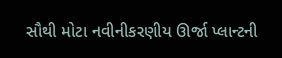સૌથી મોટા નવીનીકરણીય ઊર્જા પ્લાન્ટની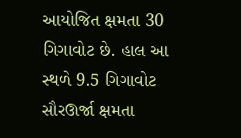આયોજિત ક્ષમતા 30 ગિગાવોટ છે. હાલ આ સ્થળે 9.5 ગિગાવોટ સૌરઊર્જા ક્ષમતા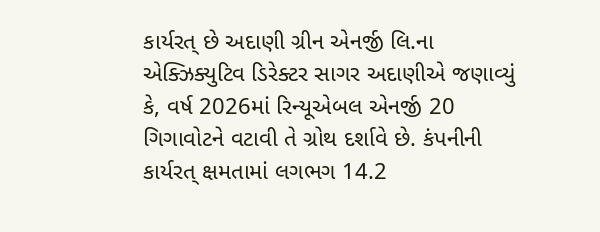કાર્યરત્ છે અદાણી ગ્રીન એનર્જી લિ.ના એક્ઝિક્યુટિવ ડિરેક્ટર સાગર અદાણીએ જણાવ્યું કે, વર્ષ 2026માં રિન્યૂએબલ એનર્જી 20 ગિગાવોટને વટાવી તે ગ્રોથ દર્શાવે છે. કંપનીની કાર્યરત્ ક્ષમતામાં લગભગ 14.2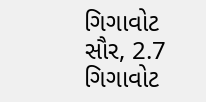ગિગાવોટ સૌર, 2.7 ગિગાવોટ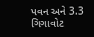પવન અને 3.3 ગિગાવોટ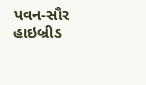પવન-સૌર હાઇબ્રીડ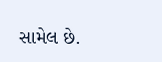સામેલ છે.